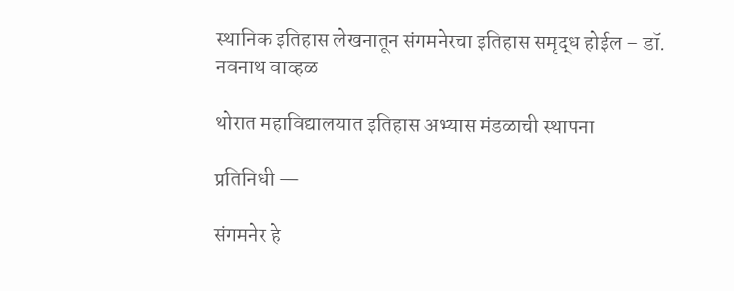स्थानिक इतिहास लेखनातून संगमनेरचा इतिहास समृद्ध होईल – डॉ. नवनाथ वाव्हळ

थोरात महाविद्यालयात इतिहास अभ्यास मंडळाची स्थापना

प्रतिनिधी —

संगमनेर हे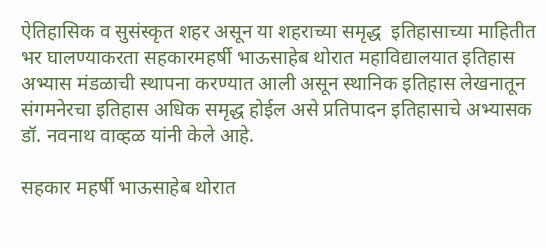ऐतिहासिक व सुसंस्कृत शहर असून या शहराच्या समृद्ध  इतिहासाच्या माहितीत भर घालण्याकरता सहकारमहर्षी भाऊसाहेब थोरात महाविद्यालयात इतिहास अभ्यास मंडळाची स्थापना करण्यात आली असून स्थानिक इतिहास लेखनातून संगमनेरचा इतिहास अधिक समृद्ध होईल असे प्रतिपादन इतिहासाचे अभ्यासक डॉ. नवनाथ वाव्हळ यांनी केले आहे.

सहकार महर्षी भाऊसाहेब थोरात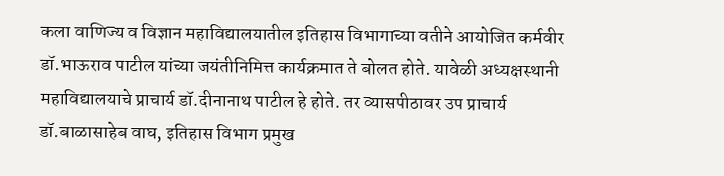कला वाणिज्य व विज्ञान महाविद्यालयातील इतिहास विभागाच्या वतीने आयोजित कर्मवीर डॉ.भाऊराव पाटील यांच्या जयंतीनिमित्त कार्यक्रमात ते बोलत होते. यावेळी अध्यक्षस्थानी महाविद्यालयाचे प्राचार्य डॉ.दीनानाथ पाटील हे होते. तर व्यासपीठावर उप प्राचार्य डॉ.बाळासाहेब वाघ, इतिहास विभाग प्रमुख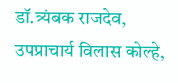डॉ.त्र्यंबक राजदेव, उपप्राचार्य विलास कोल्हे,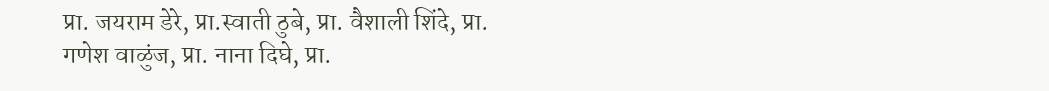प्रा. जयराम डेरे, प्रा.स्वाती ठुबे, प्रा. वैशाली शिंदे, प्रा. गणेश वाळुंज, प्रा. नाना दिघे, प्रा.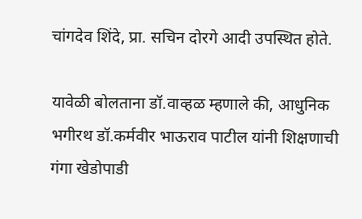चांगदेव शिंदे, प्रा. सचिन दोरगे आदी उपस्थित होते.

यावेळी बोलताना डॉ.वाव्हळ म्हणाले की, आधुनिक भगीरथ डॉ.कर्मवीर भाऊराव पाटील यांनी शिक्षणाची गंगा खेडोपाडी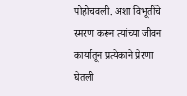पोहोचवली. अशा विभूतींचे स्मरण करून त्यांच्या जीवन कार्यातून प्रत्येकाने प्रेरणा घेतली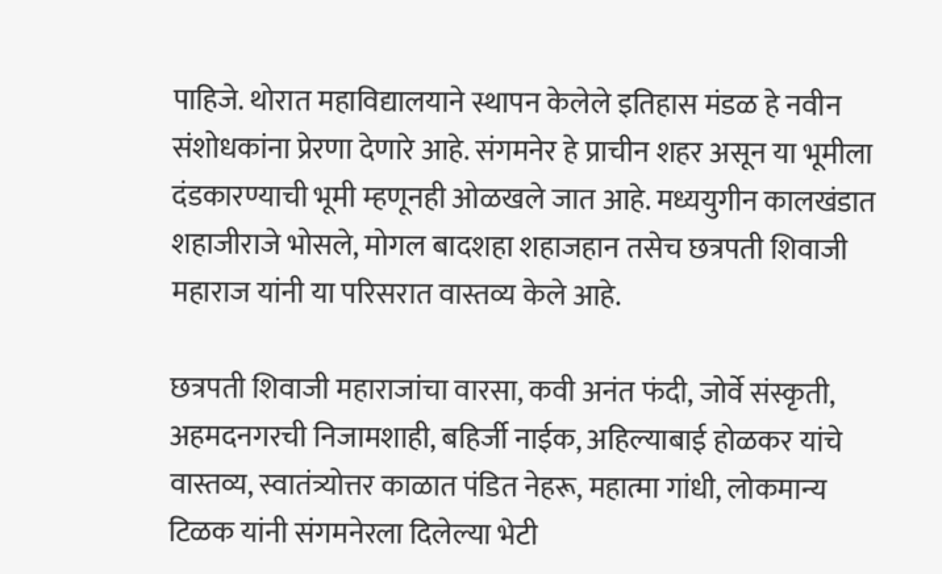पाहिजे. थोरात महाविद्यालयाने स्थापन केलेले इतिहास मंडळ हे नवीन संशोधकांना प्रेरणा देणारे आहे. संगमनेर हे प्राचीन शहर असून या भूमीला दंडकारण्याची भूमी म्हणूनही ओळखले जात आहे. मध्ययुगीन कालखंडात शहाजीराजे भोसले, मोगल बादशहा शहाजहान तसेच छत्रपती शिवाजी महाराज यांनी या परिसरात वास्तव्य केले आहे.

छत्रपती शिवाजी महाराजांचा वारसा, कवी अनंत फंदी, जोर्वे संस्कृती, अहमदनगरची निजामशाही, बहिर्जी नाईक, अहिल्याबाई होळकर यांचे वास्तव्य, स्वातंत्र्योत्तर काळात पंडित नेहरू, महात्मा गांधी, लोकमान्य टिळक यांनी संगमनेरला दिलेल्या भेटी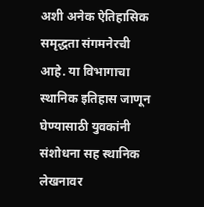अशी अनेक ऐतिहासिक समृद्धता संगमनेरची आहे. या विभागाचा स्थानिक इतिहास जाणून घेण्यासाठी युवकांनी संशोधना सह स्थानिक लेखनावर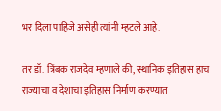भर दिला पाहिजे असेही त्यांनी म्हटले आहे.

तर डॉ. त्रिंबक राजदेव म्हणाले की, स्थानिक इतिहास हाच राज्याचा व देशाचा इतिहास निर्माण करण्यात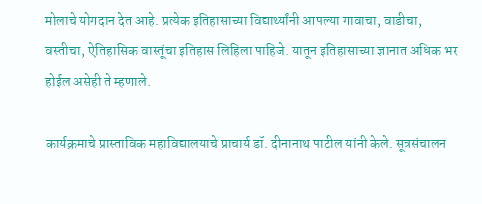मोलाचे योगदान देत आहे. प्रत्येक इतिहासाच्या विद्यार्थ्यांनी आपल्या गावाचा, वाडीचा, वस्तीचा, ऐतिहासिक वास्तूंचा इतिहास लिहिला पाहिजे. यातून इतिहासाच्या ज्ञानात अधिक भर होईल असेही ते म्हणाले.

कार्यक्रमाचे प्रास्ताविक महाविद्यालयाचे प्राचार्य डॉ. दीनानाथ पाटील यांनी केले. सूत्रसंचालन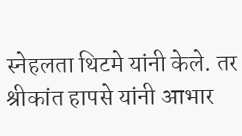स्नेहलता थिटमे यांनी केले. तर श्रीकांत हापसे यांनी आभार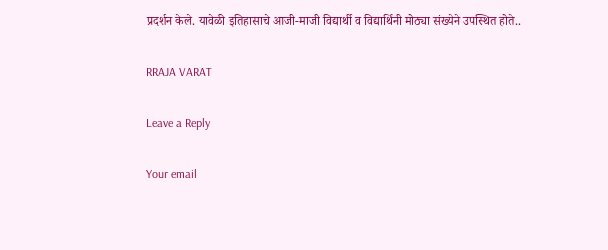प्रदर्शन केले. यावेळी इतिहासाचे आजी-माजी विद्यार्थी व विद्यार्थिनी मोठ्या संख्येने उपस्थित होते..

RRAJA VARAT

Leave a Reply

Your email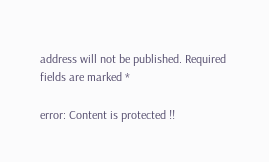address will not be published. Required fields are marked *

error: Content is protected !!